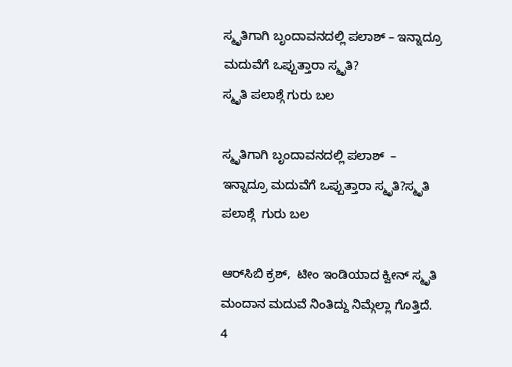ಸ್ಮೃತಿಗಾಗಿ ಬೃಂದಾವನದಲ್ಲಿ ಪಲಾಶ್ – ಇನ್ನಾದ್ರೂ ಮದುವೆಗೆ ಒಪ್ಪುತ್ತಾರಾ ಸ್ಮೃತಿ?
ಸ್ಮೃತಿ ಪಲಾಶ್ಗೆ ಗುರು ಬಲ

ಸ್ಮೃತಿಗಾಗಿ ಬೃಂದಾವನದಲ್ಲಿ ಪಲಾಶ್  – ಇನ್ನಾದ್ರೂ ಮದುವೆಗೆ ಒಪ್ಪುತ್ತಾರಾ ಸ್ಮೃತಿ?ಸ್ಮೃತಿ ಪಲಾಶ್ಗೆ  ಗುರು ಬಲ

ಆರ್‌ಸಿಬಿ ಕ್ರಶ್,  ಟೀಂ ಇಂಡಿಯಾದ ಕ್ವೀನ್ ಸ್ಮೃತಿ ಮಂದಾನ ಮದುವೆ ನಿಂತಿದ್ದು ನಿಮ್ಗೆಲ್ಲಾ ಗೊತ್ತಿದೆ. 4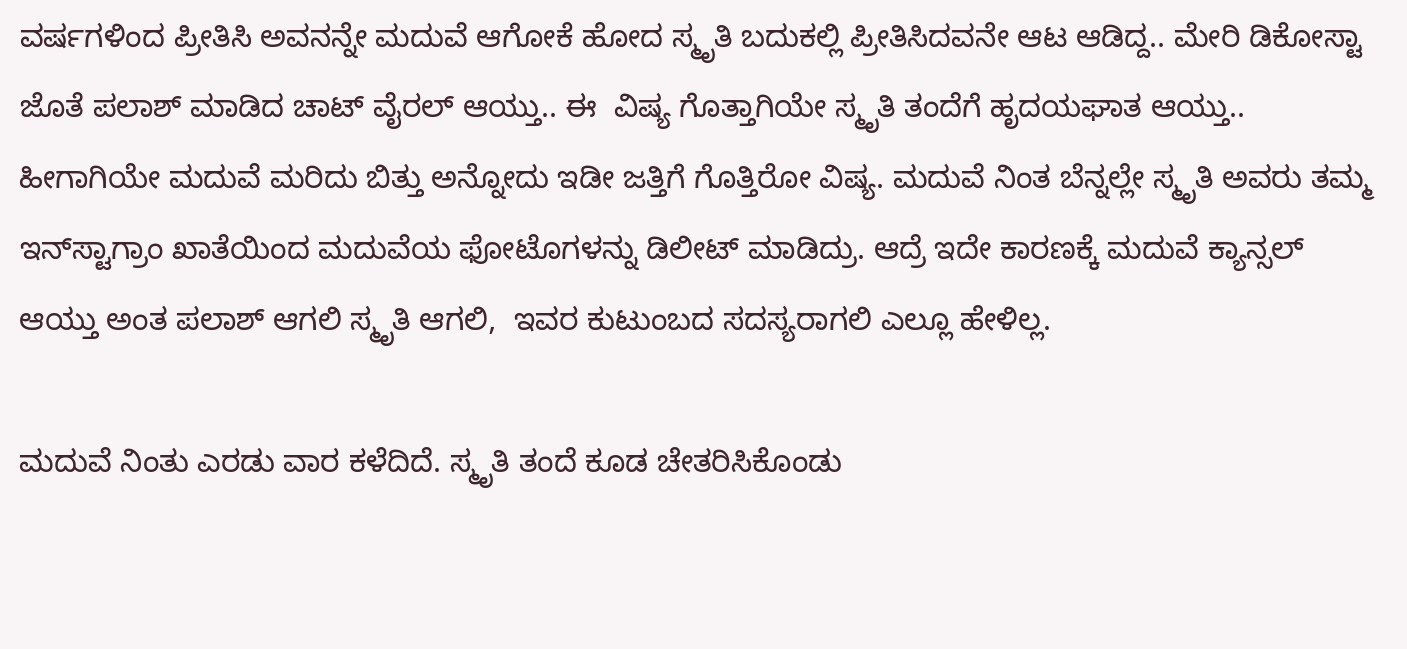ವರ್ಷಗಳಿಂದ ಪ್ರೀತಿಸಿ ಅವನನ್ನೇ ಮದುವೆ ಆಗೋಕೆ ಹೋದ ಸ್ಮೃತಿ ಬದುಕಲ್ಲಿ ಪ್ರೀತಿಸಿದವನೇ ಆಟ ಆಡಿದ್ದ.. ಮೇರಿ ಡಿಕೋಸ್ಟಾ ಜೊತೆ ಪಲಾಶ್ ಮಾಡಿದ ಚಾಟ್ ವೈರಲ್ ಆಯ್ತು.. ಈ  ವಿಷ್ಯ ಗೊತ್ತಾಗಿಯೇ ಸ್ಮೃತಿ ತಂದೆಗೆ ಹೃದಯಘಾತ ಆಯ್ತು.. ಹೀಗಾಗಿಯೇ ಮದುವೆ ಮರಿದು ಬಿತ್ತು ಅನ್ನೋದು ಇಡೀ ಜತ್ತಿಗೆ ಗೊತ್ತಿರೋ ವಿಷ್ಯ. ಮದುವೆ ನಿಂತ ಬೆನ್ನಲ್ಲೇ ಸ್ಮೃತಿ ಅವರು ತಮ್ಮ ಇನ್‌ಸ್ಟಾಗ್ರಾಂ ಖಾತೆಯಿಂದ ಮದುವೆಯ ಫೋಟೊಗಳನ್ನು ಡಿಲೀಟ್ ಮಾಡಿದ್ರು. ಆದ್ರೆ ಇದೇ ಕಾರಣಕ್ಕೆ ಮದುವೆ ಕ್ಯಾನ್ಸಲ್ ಆಯ್ತು ಅಂತ ಪಲಾಶ್ ಆಗಲಿ ಸ್ಮೃತಿ ಆಗಲಿ,  ಇವರ ಕುಟುಂಬದ ಸದಸ್ಯರಾಗಲಿ ಎಲ್ಲೂ ಹೇಳಿಲ್ಲ.

ಮದುವೆ ನಿಂತು ಎರಡು ವಾರ ಕಳೆದಿದೆ. ಸ್ಮೃತಿ ತಂದೆ ಕೂಡ ಚೇತರಿಸಿಕೊಂಡು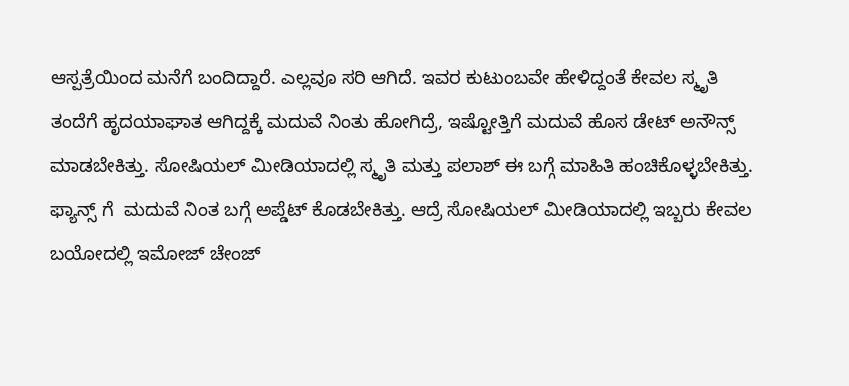ಆಸ್ಪತ್ರೆಯಿಂದ ಮನೆಗೆ ಬಂದಿದ್ದಾರೆ. ಎಲ್ಲವೂ ಸರಿ ಆಗಿದೆ. ಇವರ ಕುಟುಂಬವೇ ಹೇಳಿದ್ದಂತೆ ಕೇವಲ ಸ್ಮೃತಿ ತಂದೆಗೆ ಹೃದಯಾಘಾತ ಆಗಿದ್ದಕ್ಕೆ ಮದುವೆ ನಿಂತು ಹೋಗಿದ್ರೆ, ಇಷ್ಟೋತ್ತಿಗೆ ಮದುವೆ ಹೊಸ ಡೇಟ್ ಅನೌನ್ಸ್ ಮಾಡಬೇಕಿತ್ತು. ಸೋಷಿಯಲ್ ಮೀಡಿಯಾದಲ್ಲಿ ಸ್ಮೃತಿ ಮತ್ತು ಪಲಾಶ್ ಈ ಬಗ್ಗೆ ಮಾಹಿತಿ ಹಂಚಿಕೊಳ್ಳಬೇಕಿತ್ತು. ಫ್ಯಾನ್ಸ್‌ ಗೆ  ಮದುವೆ ನಿಂತ ಬಗ್ಗೆ ಅಪ್ಡೆಟ್ ಕೊಡಬೇಕಿತ್ತು. ಆದ್ರೆ ಸೋಷಿಯಲ್ ಮೀಡಿಯಾದಲ್ಲಿ ಇಬ್ಬರು ಕೇವಲ ಬಯೋದಲ್ಲಿ ಇಮೋಜ್ ಚೇಂಜ್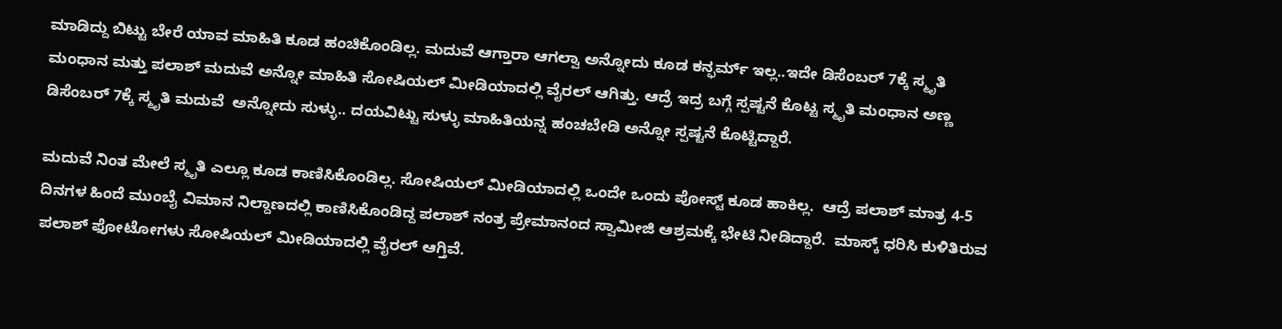ಮಾಡಿದ್ದು ಬಿಟ್ಟು ಬೇರೆ ಯಾವ ಮಾಹಿತಿ ಕೂಡ ಹಂಚಿಕೊಂಡಿಲ್ಲ. ಮದುವೆ ಆಗ್ತಾರಾ ಆಗಲ್ವಾ ಅನ್ನೋದು ಕೂಡ ಕನ್ಫರ್ಮ್ ಇಲ್ಲ..ಇದೇ ಡಿಸೆಂಬರ್ 7ಕ್ಕೆ ಸ್ಮೃತಿ ಮಂಧಾನ ಮತ್ತು ಪಲಾಶ್ ಮದುವೆ ಅನ್ನೋ ಮಾಹಿತಿ ಸೋಷಿಯಲ್ ಮೀಡಿಯಾದಲ್ಲಿ ವೈರಲ್ ಆಗಿತ್ತು. ಆದ್ರೆ ಇದ್ರ ಬಗ್ಗೆ ಸ್ಪಷ್ಟನೆ ಕೊಟ್ಟ ಸ್ಮೃತಿ ಮಂಧಾನ ಅಣ್ಣ ಡಿಸೆಂಬರ್ 7ಕ್ಕೆ ಸ್ಮೃತಿ ಮದುವೆ  ಅನ್ನೋದು ಸುಳ್ಳು.. ದಯವಿಟ್ಟು ಸುಳ್ಳು ಮಾಹಿತಿಯನ್ನ ಹಂಚಬೇಡಿ ಅನ್ನೋ ಸ್ಪಷ್ಟನೆ ಕೊಟ್ಟಿದ್ದಾರೆ.

ಮದುವೆ ನಿಂತ ಮೇಲೆ ಸ್ಮೃತಿ ಎಲ್ಲೂ ಕೂಡ ಕಾಣಿಸಿಕೊಂಡಿಲ್ಲ. ಸೋಷಿಯಲ್ ಮೀಡಿಯಾದಲ್ಲಿ ಒಂದೇ ಒಂದು ಪೋಸ್ಟ್ ಕೂಡ ಹಾಕಿಲ್ಲ.  ಆದ್ರೆ ಪಲಾಶ್ ಮಾತ್ರ 4-5 ದಿನಗಳ ಹಿಂದೆ ಮುಂಬೈ ವಿಮಾನ ನಿಲ್ದಾಣದಲ್ಲಿ ಕಾಣಿಸಿಕೊಂಡಿದ್ದ ಪಲಾಶ್ ನಂತ್ರ ಪ್ರೇಮಾನಂದ ಸ್ವಾಮೀಜಿ ಆಶ್ರಮಕ್ಕೆ ಭೇಟಿ ನೀಡಿದ್ದಾರೆ.  ಮಾಸ್ಕ್ ಧರಿಸಿ ಕುಳಿತಿರುವ ಪಲಾಶ್ ಫೋಟೋಗಳು ಸೋಷಿಯಲ್ ಮೀಡಿಯಾದಲ್ಲಿ ವೈರಲ್ ಆಗ್ತಿವೆ.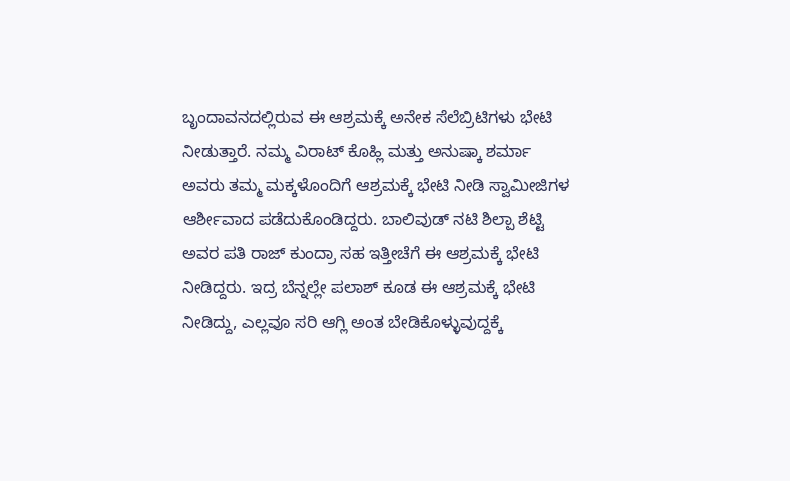ಬೃಂದಾವನದಲ್ಲಿರುವ ಈ ಆಶ್ರಮಕ್ಕೆ ಅನೇಕ ಸೆಲೆಬ್ರಿಟಿಗಳು ಭೇಟಿ ನೀಡುತ್ತಾರೆ. ನಮ್ಮ ವಿರಾಟ್ ಕೊಹ್ಲಿ ಮತ್ತು ಅನುಷ್ಕಾ ಶರ್ಮಾ ಅವರು ತಮ್ಮ ಮಕ್ಕಳೊಂದಿಗೆ ಆಶ್ರಮಕ್ಕೆ ಭೇಟಿ ನೀಡಿ ಸ್ವಾಮೀಜಿಗಳ ಆರ್ಶೀವಾದ ಪಡೆದುಕೊಂಡಿದ್ದರು. ಬಾಲಿವುಡ್ ನಟಿ ಶಿಲ್ಪಾ ಶೆಟ್ಟಿ ಅವರ ಪತಿ ರಾಜ್ ಕುಂದ್ರಾ ಸಹ ಇತ್ತೀಚೆಗೆ ಈ ಆಶ್ರಮಕ್ಕೆ ಭೇಟಿ ನೀಡಿದ್ದರು. ಇದ್ರ ಬೆನ್ನಲ್ಲೇ ಪಲಾಶ್ ಕೂಡ ಈ ಆಶ್ರಮಕ್ಕೆ ಭೇಟಿ ನೀಡಿದ್ದು, ಎಲ್ಲವೂ ಸರಿ ಆಗ್ಲಿ ಅಂತ ಬೇಡಿಕೊಳ್ಳುವುದ್ದಕ್ಕೆ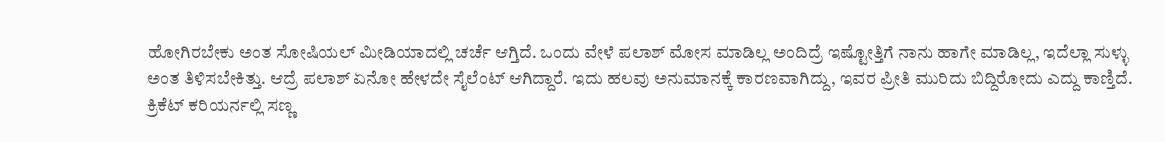ಹೋಗಿರಬೇಕು ಅಂತ ಸೋಷಿಯಲ್ ಮೀಡಿಯಾದಲ್ಲಿ ಚರ್ಚೆ ಆಗ್ತಿದೆ. ಒಂದು ವೇಳೆ ಪಲಾಶ್ ಮೋಸ ಮಾಡಿಲ್ಲ ಅಂದಿದ್ರೆ ಇಷ್ಟೋತ್ತಿಗೆ ನಾನು ಹಾಗೇ ಮಾಡಿಲ್ಲ, ಇದೆಲ್ಲಾ ಸುಳ್ಳು ಅಂತ ತಿಳಿಸಬೇಕಿತ್ತು. ಆದ್ರೆ ಪಲಾಶ್ ಏನೋ ಹೇಳದೇ ಸೈಲೆಂಟ್ ಆಗಿದ್ದಾರೆ. ಇದು ಹಲವು ಅನುಮಾನಕ್ಕೆ ಕಾರಣವಾಗಿದ್ದು, ಇವರ ಪ್ರೀತಿ ಮುರಿದು ಬಿದ್ದಿರೋದು ಎದ್ದು ಕಾಣ್ತಿದೆ.  ಕ್ರಿಕೆಟ್ ಕರಿಯರ್ನಲ್ಲಿ ಸಣ್ಣ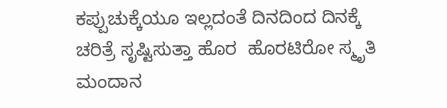ಕಪ್ಪುಚುಕ್ಕೆಯೂ ಇಲ್ಲದಂತೆ ದಿನದಿಂದ ದಿನಕ್ಕೆ ಚರಿತ್ರೆ ಸೃಷ್ಟಿಸುತ್ತಾ ಹೊರ  ಹೊರಟಿರೋ ಸ್ಮೃತಿ ಮಂದಾನ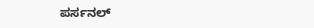ಪರ್ಸನಲ್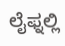ಲೈಫ್ನಲ್ಲಿ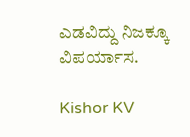ಎಡವಿದ್ದು ನಿಜಕ್ಕೂ ವಿಪರ್ಯಾಸ.

Kishor KV